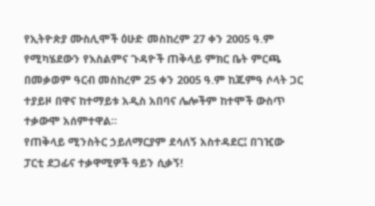የኢትዮጵያ ሙስሊሞች ዕሁድ መስከረም 27 ቀን 2005 ዓ.ም የሚካሄደውን የእስልምና ጉዳዮች ጠቅላይ ምክር ቤት ምርጫ በመቃወም ዓርብ መስከረም 25 ቀን 2005 ዓ.ም ከጁምዓ ሶላት ጋር ተያይዞ በዋና ከተማይቱ አዲስ አበባና ሌሎችም ከተሞች ውስጥ ተቃውሞ አሰምተዋል።
የጠቅላይ ሚንስትር ኃይለማርያም ደሳለኝ አስተዳደር፤ በገዢው ፓርቲ ደጋፊና ተቃዋሚዎች ዓይን ሲቃኝ!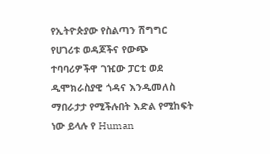የኢትዮጵያው የስልጣን ሽግግር የሀገሪቱ ወዳጆችና የውጭ ተባባሪዎችዋ ገዢው ፓርቲ ወደ ዲሞክራስያዊ ጎዳና እንዲመለስ ማበራታታ የሚችሉበት እድል የሚከፍት ነው ይላሉ የ Human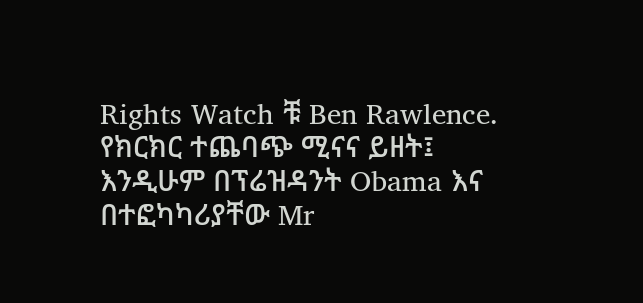Rights Watch ቹ Ben Rawlence.
የክርክር ተጨባጭ ሚናና ይዘት፤ እንዲሁም በፕሬዝዳንት Obama እና በተፎካካሪያቸው Mr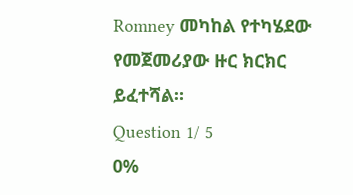Romney መካከል የተካሄደው የመጀመሪያው ዙር ክርክር ይፈተሻል።
Question 1/ 5
0%